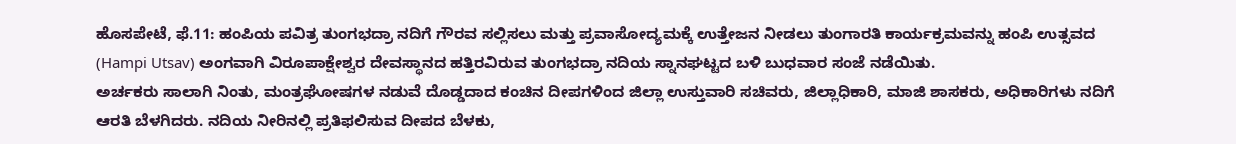ಹೊಸಪೇಟೆ, ಫೆ.11: ಹಂಪಿಯ ಪವಿತ್ರ ತುಂಗಭದ್ರಾ ನದಿಗೆ ಗೌರವ ಸಲ್ಲಿಸಲು ಮತ್ತು ಪ್ರವಾಸೋದ್ಯಮಕ್ಕೆ ಉತ್ತೇಜನ ನೀಡಲು ತುಂಗಾರತಿ ಕಾರ್ಯಕ್ರಮವನ್ನು ಹಂಪಿ ಉತ್ಸವದ (Hampi Utsav) ಅಂಗವಾಗಿ ವಿರೂಪಾಕ್ಷೇಶ್ವರ ದೇವಸ್ಥಾನದ ಹತ್ತಿರವಿರುವ ತುಂಗಭದ್ರಾ ನದಿಯ ಸ್ನಾನಘಟ್ಟದ ಬಳಿ ಬುಧವಾರ ಸಂಜೆ ನಡೆಯಿತು.
ಅರ್ಚಕರು ಸಾಲಾಗಿ ನಿಂತು, ಮಂತ್ರಘೋಷಗಳ ನಡುವೆ ದೊಡ್ಡದಾದ ಕಂಚಿನ ದೀಪಗಳಿಂದ ಜಿಲ್ಲಾ ಉಸ್ತುವಾರಿ ಸಚಿವರು, ಜಿಲ್ಲಾಧಿಕಾರಿ, ಮಾಜಿ ಶಾಸಕರು, ಅಧಿಕಾರಿಗಳು ನದಿಗೆ ಆರತಿ ಬೆಳಗಿದರು. ನದಿಯ ನೀರಿನಲ್ಲಿ ಪ್ರತಿಫಲಿಸುವ ದೀಪದ ಬೆಳಕು,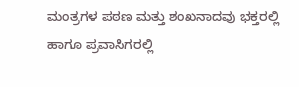ಮಂತ್ರಗಳ ಪಠಣ ಮತ್ತು ಶಂಖನಾದವು ಭಕ್ತರಲ್ಲಿ ಹಾಗೂ ಪ್ರವಾಸಿಗರಲ್ಲಿ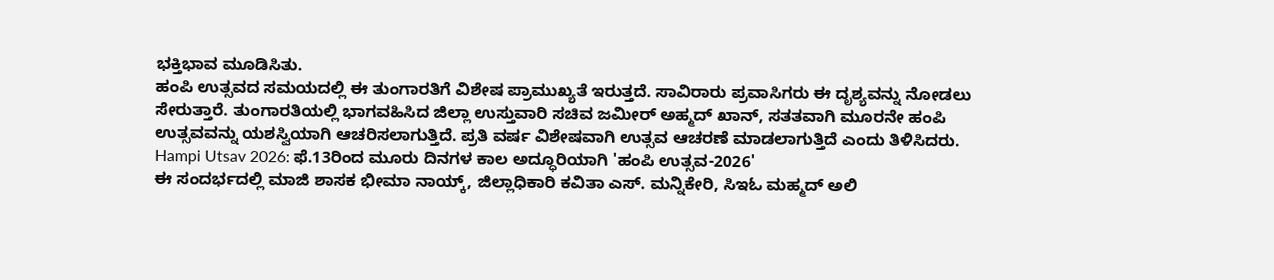ಭಕ್ತಿಭಾವ ಮೂಡಿಸಿತು.
ಹಂಪಿ ಉತ್ಸವದ ಸಮಯದಲ್ಲಿ ಈ ತುಂಗಾರತಿಗೆ ವಿಶೇಷ ಪ್ರಾಮುಖ್ಯತೆ ಇರುತ್ತದೆ. ಸಾವಿರಾರು ಪ್ರವಾಸಿಗರು ಈ ದೃಶ್ಯವನ್ನು ನೋಡಲು ಸೇರುತ್ತಾರೆ. ತುಂಗಾರತಿಯಲ್ಲಿ ಭಾಗವಹಿಸಿದ ಜಿಲ್ಲಾ ಉಸ್ತುವಾರಿ ಸಚಿವ ಜಮೀರ್ ಅಹ್ಮದ್ ಖಾನ್, ಸತತವಾಗಿ ಮೂರನೇ ಹಂಪಿ ಉತ್ಸವವನ್ನು ಯಶಸ್ವಿಯಾಗಿ ಆಚರಿಸಲಾಗುತ್ತಿದೆ. ಪ್ರತಿ ವರ್ಷ ವಿಶೇಷವಾಗಿ ಉತ್ಸವ ಆಚರಣೆ ಮಾಡಲಾಗುತ್ತಿದೆ ಎಂದು ತಿಳಿಸಿದರು.
Hampi Utsav 2026: ಫೆ.13ರಿಂದ ಮೂರು ದಿನಗಳ ಕಾಲ ಅದ್ಧೂರಿಯಾಗಿ 'ಹಂಪಿ ಉತ್ಸವ-2026'
ಈ ಸಂದರ್ಭದಲ್ಲಿ ಮಾಜಿ ಶಾಸಕ ಭೀಮಾ ನಾಯ್ಕ್, ಜಿಲ್ಲಾಧಿಕಾರಿ ಕವಿತಾ ಎಸ್. ಮನ್ನಿಕೇರಿ, ಸಿಇಓ ಮಹ್ಮದ್ ಅಲಿ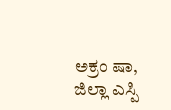ಅಕ್ರಂ ಷಾ, ಜಿಲ್ಲಾ ಎಸ್ಪಿ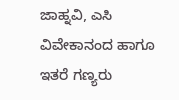ಜಾಹ್ನವಿ, ಎಸಿ ವಿವೇಕಾನಂದ ಹಾಗೂ ಇತರೆ ಗಣ್ಯರು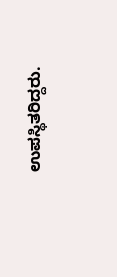ಉಪಸ್ಥಿತರಿದ್ದರು.